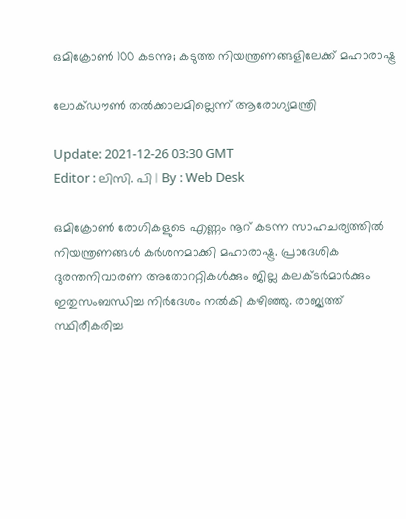ഒമിക്രോണ്‍ 100 കടന്നു; കടുത്ത നിയന്ത്രണങ്ങളിലേക്ക് മഹാരാഷ്ട്ര

ലോക്ഡൗണ്‍ തല്‍ക്കാലമില്ലെന്ന് ആരോഗ്യമന്ത്രി

Update: 2021-12-26 03:30 GMT
Editor : ലിസി. പി | By : Web Desk

ഒമിക്രോണ്‍ രോഗികളുടെ എണ്ണം നൂറ് കടന്ന സാഹചര്യത്തില്‍ നിയന്ത്രണങ്ങള്‍ കര്‍ശനമാക്കി മഹാരാഷ്ട്ര. പ്രാദേശിക ദുരന്തനിവാരണ അതോററ്റികള്‍ക്കും ജില്ല കലക്ടര്‍മാര്‍ക്കും ഇതുസംബന്ധിച്ച നിര്‍ദേശം നല്‍കി കഴിഞ്ഞു. രാജ്യത്ത് സ്ഥിരീകരിച്ച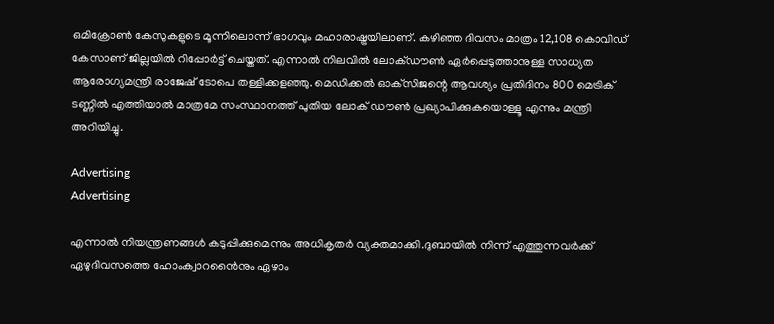ഒമിക്രോണ്‍ കേസുകളുടെ മൂന്നിലൊന്ന് ഭാഗവും മഹാരാഷ്ട്രയിലാണ്. കഴിഞ്ഞ ദിവസം മാത്രം 12,108 കൊവിഡ് കേസാണ് ജില്ലയില്‍ റിപ്പോര്‍ട്ട് ചെയ്തത്. എന്നാല്‍ നിലവില്‍ ലോക്ഡൗണ്‍ ഏര്‍പ്പെടുത്താനുള്ള സാധ്യത ആരോഗ്യമന്ത്രി രാജേഷ് ടോപെ തള്ളിക്കളഞ്ഞു. മെഡിക്കല്‍ ഓക്‌സിജന്റെ ആവശ്യം പ്രതിദിനം 800 മെട്രിക് ടണ്ണില്‍ എത്തിയാല്‍ മാത്രമേ സംസ്ഥാനത്ത് പുതിയ ലോക് ഡൗണ്‍ പ്രഖ്യാപിക്കുകയൊള്ളൂ എന്നും മന്ത്രി അറിയിച്ചു.

Advertising
Advertising

എന്നാല്‍ നിയന്ത്രണങ്ങള്‍ കടുപ്പിക്കുമെന്നും അധികൃതര്‍ വ്യക്തമാക്കി.ദുബായില്‍ നിന്ന് എത്തുന്നവര്‍ക്ക് ഏഴുദിവസത്തെ ഹോംക്വാറൻൈനും ഏഴാം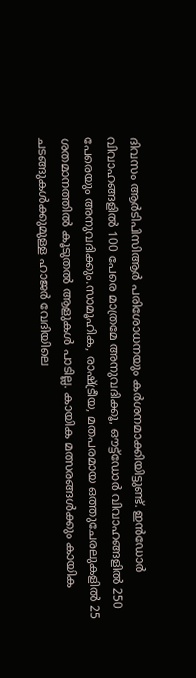ദിവസം ആര്‍ടിപിസിആര്‍ പരിശോധനയും കര്‍ശനമാക്കിയിട്ടുണ്ട്. ഇന്‍ഡോര്‍ വിവാഹങ്ങളില്‍ 100 പേരെ മാത്രമേ അനുവദിക്കൂ, ഔട്ട്‌ഡോര്‍ വിവാഹങ്ങളില്‍ 250 പേരെയും അനുവദിക്കും.സാമൂഹിക, രാഷ്ട്രീയ, മതപരമായ ഒത്തുചേരലുകളില്‍ 25 ശതമാനത്തില്‍ കൂടുതല്‍ ആളുകള്‍ പാടില്ല. കായിക മത്സരങ്ങള്‍ക്കും കായിക ചടങ്ങുകള്‍ക്കുമുള്ള ഹാജര്‍ വേദിയിലെ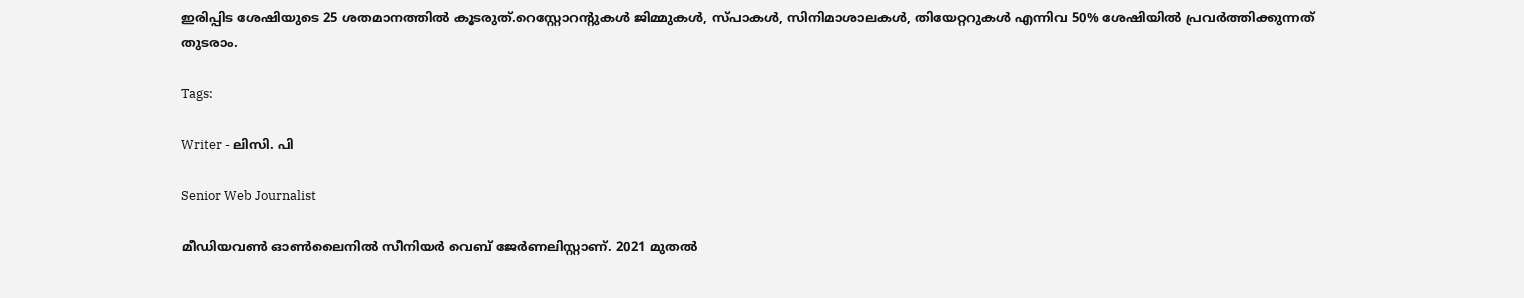ഇരിപ്പിട ശേഷിയുടെ 25 ശതമാനത്തില്‍ കൂടരുത്.റെസ്റ്റോറന്റുകള്‍ ജിമ്മുകള്‍, സ്പാകള്‍, സിനിമാശാലകള്‍, തിയേറ്ററുകള്‍ എന്നിവ 50% ശേഷിയില്‍ പ്രവര്‍ത്തിക്കുന്നത് തുടരാം.

Tags:

Writer - ലിസി. പി

Senior Web Journalist

മീഡിയവൺ ഓൺലൈനിൽ സീനിയർ വെബ് ജേർണലിസ്റ്റാണ്. 2021 മുതൽ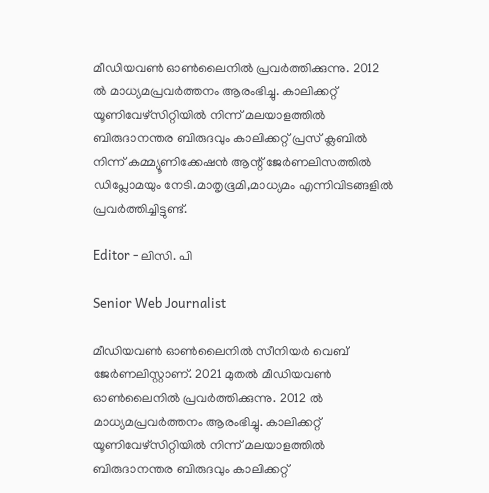മീഡിയവൺ ഓൺലൈനിൽ പ്രവർത്തിക്കുന്നു. 2012 ല്‍ മാധ്യമപ്രവര്‍ത്തനം ആരംഭിച്ചു. കാലിക്കറ്റ് യൂണിവേഴ്‌സിറ്റിയിൽ നിന്ന് മലയാളത്തിൽ ബിരുദാനന്തര ബിരുദവും കാലിക്കറ്റ് പ്രസ് ക്ലബിൽ നിന്ന് കമ്മ്യൂണിക്കേഷൻ ആന്റ് ജേർണലിസത്തിൽ ഡിപ്ലോമയും നേടി.മാതൃഭൂമി,മാധ്യമം എന്നിവിടങ്ങളിൽ പ്രവർത്തിച്ചിട്ടുണ്ട്.

Editor - ലിസി. പി

Senior Web Journalist

മീഡിയവൺ ഓൺലൈനിൽ സീനിയർ വെബ് ജേർണലിസ്റ്റാണ്. 2021 മുതൽ മീഡിയവൺ ഓൺലൈനിൽ പ്രവർത്തിക്കുന്നു. 2012 ല്‍ മാധ്യമപ്രവര്‍ത്തനം ആരംഭിച്ചു. കാലിക്കറ്റ് യൂണിവേഴ്‌സിറ്റിയിൽ നിന്ന് മലയാളത്തിൽ ബിരുദാനന്തര ബിരുദവും കാലിക്കറ്റ്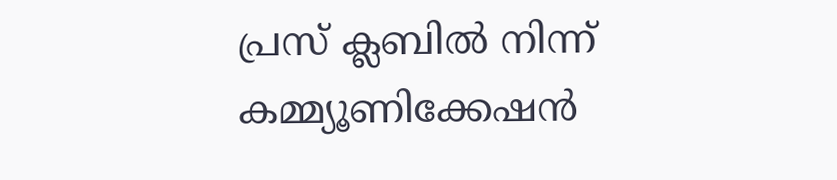പ്രസ് ക്ലബിൽ നിന്ന് കമ്മ്യൂണിക്കേഷൻ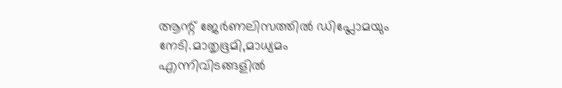ആന്റ് ജേർണലിസത്തിൽ ഡിപ്ലോമയും നേടി.മാതൃഭൂമി,മാധ്യമം എന്നിവിടങ്ങളിൽ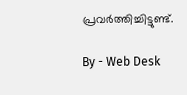പ്രവർത്തിച്ചിട്ടുണ്ട്.

By - Web Desk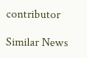contributor

Similar News